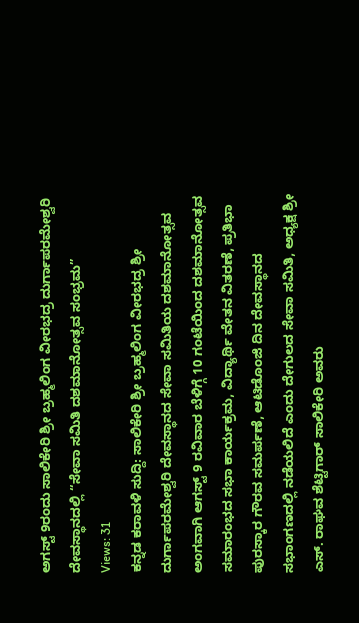ಅಗಸ್ಟ್ 9ರಂದು ಸಾಲಿಕೇರಿ ಶ್ರೀ ಬ್ರಹ್ಮಲಿಂಗ ವೀರಭದ್ರ ದುರ್ಗಾಪರಮೇಶ್ವರಿ ದೇವಸ್ಥಾನದಲ್ಲಿ “ಸೇವಾ ಸಮಿತಿ ದಶಮಾನೋತ್ಸವ ಸಂಭ್ರಮ”
Views: 31
ಕನ್ನಡ ಕರಾವಳಿ ಸುದ್ದಿ: ಸಾಲಿಕೇರಿ ಶ್ರೀ ಬ್ರಹ್ಮಲಿಂಗ ವೀರಭದ್ರ ಶ್ರೀ ದುರ್ಗಾಪರಮೇಶ್ವರಿ ದೇವಸ್ಥಾನದ ಸೇವಾ ಸಮಿತಿಯ ದಶಮಾನೋತ್ಸವ ಅಂಗವಾಗಿ ಆಗಸ್ಟ್ 9 ರವಿವಾರ ಬೆಳಿಗ್ಗೆ 10 ಗಂಟೆಯಿಂದ ದಶಮಾನೋತ್ಸವ ಸಮಾರಂಭದ ಸಭಾ ಕಾರ್ಯಕ್ರಮ, ವಿದ್ಯಾರ್ಥಿ ವೇತನ ವಿತರಣೆ, ಪ್ರತಿಭಾ ಪುರಸ್ಕಾರ ಗೌರವ ಸಮರ್ಪಣೆ, ಆಟಿಡೊಂಜಿ ದಿನ ದೇವಸ್ಥಾನದ ಸಭಾಂಗಣದಲ್ಲಿ ನಡೆಯಲಿದೆ ಎಂದು ದೇಗುಲದ ಸೇವಾ ಸಮಿತಿ, ಅಧ್ಯಕ್ಷ ಶ್ರೀ ಎಸ್. ರಾಘವ ಶೆಟ್ಟಿಗಾರ್ ಸಾಲಿಕೇರಿ ಅವರು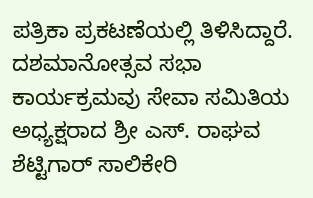ಪತ್ರಿಕಾ ಪ್ರಕಟಣೆಯಲ್ಲಿ ತಿಳಿಸಿದ್ದಾರೆ.
ದಶಮಾನೋತ್ಸವ ಸಭಾ ಕಾರ್ಯಕ್ರಮವು ಸೇವಾ ಸಮಿತಿಯ ಅಧ್ಯಕ್ಷರಾದ ಶ್ರೀ ಎಸ್. ರಾಘವ ಶೆಟ್ಟಿಗಾರ್ ಸಾಲಿಕೇರಿ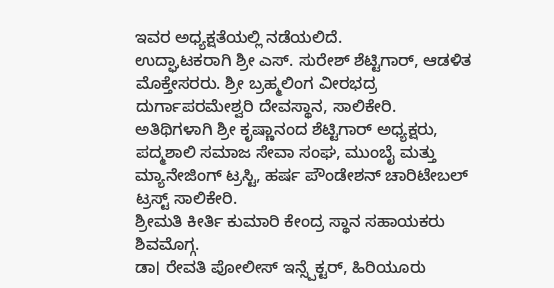ಇವರ ಅಧ್ಯಕ್ಷತೆಯಲ್ಲಿ ನಡೆಯಲಿದೆ.
ಉದ್ಘಾಟಕರಾಗಿ ಶ್ರೀ ಎಸ್. ಸುರೇಶ್ ಶೆಟ್ಟಿಗಾರ್, ಆಡಳಿತ ಮೊಕ್ತೇಸರರು. ಶ್ರೀ ಬ್ರಹ್ಮಲಿಂಗ ವೀರಭದ್ರ ದುರ್ಗಾಪರಮೇಶ್ವರಿ ದೇವಸ್ಥಾನ, ಸಾಲಿಕೇರಿ.
ಅತಿಥಿಗಳಾಗಿ ಶ್ರೀ ಕೃಷ್ಣಾನಂದ ಶೆಟ್ಟಿಗಾರ್ ಅಧ್ಯಕ್ಷರು, ಪದ್ಮಶಾಲಿ ಸಮಾಜ ಸೇವಾ ಸಂಘ, ಮುಂಬೈ ಮತ್ತು ಮ್ಯಾನೇಜಿಂಗ್ ಟ್ರಸ್ಟಿ, ಹರ್ಷ ಪೌಂಡೇಶನ್ ಚಾರಿಟೇಬಲ್ ಟ್ರಸ್ಟ್ ಸಾಲಿಕೇರಿ.
ಶ್ರೀಮತಿ ಕೀರ್ತಿ ಕುಮಾರಿ ಕೇಂದ್ರ ಸ್ಥಾನ ಸಹಾಯಕರು ಶಿವಮೊಗ್ಗ.
ಡಾ। ರೇವತಿ ಪೋಲೀಸ್ ಇನ್ಸ್ಪೆಕ್ಟರ್, ಹಿರಿಯೂರು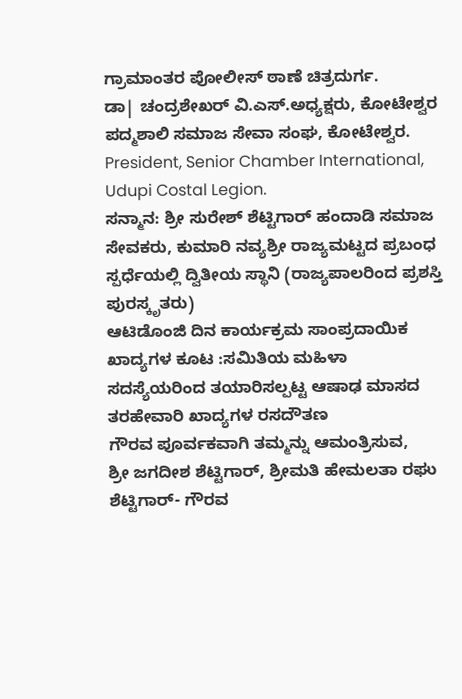ಗ್ರಾಮಾಂತರ ಪೋಲೀಸ್ ಠಾಣೆ ಚಿತ್ರದುರ್ಗ.
ಡಾ| ಚಂದ್ರಶೇಖರ್ ವಿ.ಎಸ್.ಅಧ್ಯಕ್ಷರು, ಕೋಟೇಶ್ವರ ಪದ್ಮಶಾಲಿ ಸಮಾಜ ಸೇವಾ ಸಂಘ, ಕೋಟೇಶ್ವರ. President, Senior Chamber International, Udupi Costal Legion.
ಸನ್ಮಾನ: ಶ್ರೀ ಸುರೇಶ್ ಶೆಟ್ಟಿಗಾರ್ ಹಂದಾಡಿ ಸಮಾಜ ಸೇವಕರು, ಕುಮಾರಿ ನವ್ಯಶ್ರೀ ರಾಜ್ಯಮಟ್ಟದ ಪ್ರಬಂಧ ಸ್ಪರ್ಧೆಯಲ್ಲಿ ದ್ವಿತೀಯ ಸ್ಥಾನಿ (ರಾಜ್ಯಪಾಲರಿಂದ ಪ್ರಶಸ್ತಿ ಪುರಸ್ಕೃತರು)
ಆಟಿಡೊಂಜಿ ದಿನ ಕಾರ್ಯಕ್ರಮ ಸಾಂಪ್ರದಾಯಿಕ ಖಾದ್ಯಗಳ ಕೂಟ :ಸಮಿತಿಯ ಮಹಿಳಾ ಸದಸ್ಯೆಯರಿಂದ ತಯಾರಿಸಲ್ಪಟ್ಟ ಆಷಾಢ ಮಾಸದ ತರಹೇವಾರಿ ಖಾದ್ಯಗಳ ರಸದೌತಣ
ಗೌರವ ಪೂರ್ವಕವಾಗಿ ತಮ್ಮನ್ನು ಆಮಂತ್ರಿಸುವ,
ಶ್ರೀ ಜಗದೀಶ ಶೆಟ್ಟಿಗಾರ್, ಶ್ರೀಮತಿ ಹೇಮಲತಾ ರಘು ಶೆಟ್ಟಿಗಾರ್- ಗೌರವ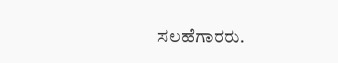ಸಲಹೆಗಾರರು.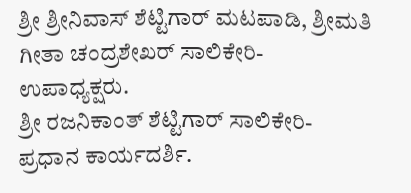ಶ್ರೀ ಶ್ರೀನಿವಾಸ್ ಶೆಟ್ಟಿಗಾರ್ ಮಟಪಾಡಿ, ಶ್ರೀಮತಿ ಗೀತಾ ಚಂದ್ರಶೇಖರ್ ಸಾಲಿಕೇರಿ- ಉಪಾಧ್ಯಕ್ಷರು.
ಶ್ರೀ ರಜನಿಕಾಂತ್ ಶೆಟ್ಟಿಗಾರ್ ಸಾಲಿಕೇರಿ- ಪ್ರಧಾನ ಕಾರ್ಯದರ್ಶಿ.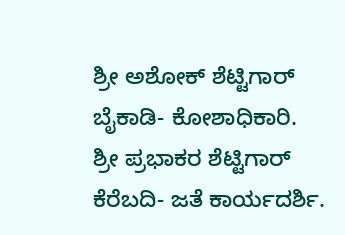ಶ್ರೀ ಅಶೋಕ್ ಶೆಟ್ಟಿಗಾರ್ ಬೈಕಾಡಿ- ಕೋಶಾಧಿಕಾರಿ.
ಶ್ರೀ ಪ್ರಭಾಕರ ಶೆಟ್ಟಿಗಾರ್ ಕೆರೆಬದಿ- ಜತೆ ಕಾರ್ಯದರ್ಶಿ.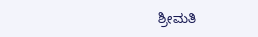ಶ್ರೀಮತಿ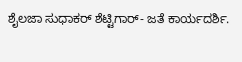ಶೈಲಜಾ ಸುಧಾಕರ್ ಶೆಟ್ಟಿಗಾರ್- ಜತೆ ಕಾರ್ಯದರ್ಶಿ.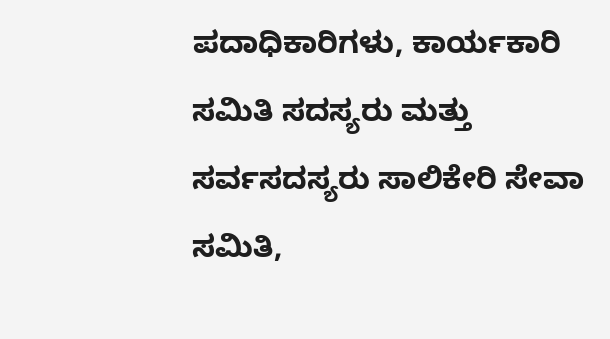ಪದಾಧಿಕಾರಿಗಳು, ಕಾರ್ಯಕಾರಿ ಸಮಿತಿ ಸದಸ್ಯರು ಮತ್ತು ಸರ್ವಸದಸ್ಯರು ಸಾಲಿಕೇರಿ ಸೇವಾ ಸಮಿತಿ,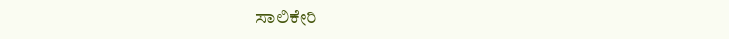ಸಾಲಿಕೇರಿ